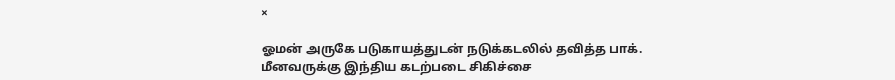×

ஓமன் அருகே படுகாயத்துடன் நடுக்கடலில் தவித்த பாக். மீனவருக்கு இந்திய கடற்படை சிகிச்சை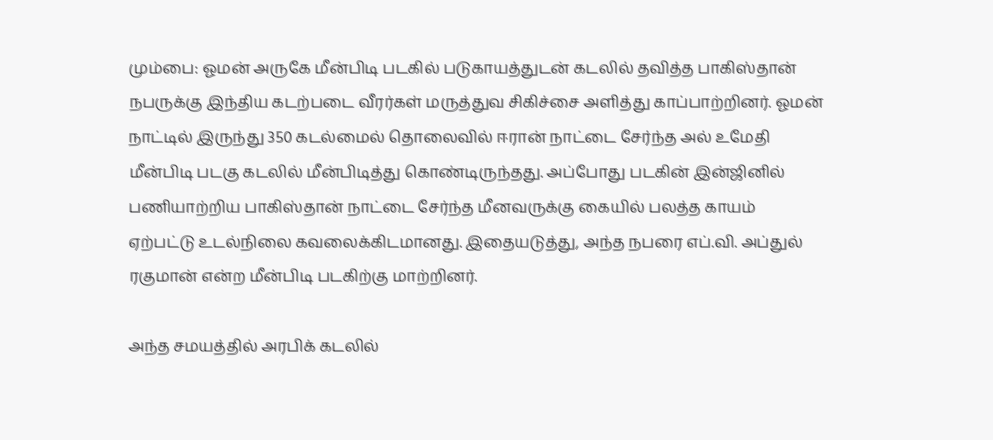மும்பை: ஓமன் அருகே மீன்பிடி படகில் படுகாயத்துடன் கடலில் தவித்த பாகிஸ்தான் நபருக்கு இந்திய கடற்படை வீரர்கள் மருத்துவ சிகிச்சை அளித்து காப்பாற்றினர். ஓமன் நாட்டில் இருந்து 350 கடல்மைல் தொலைவில் ஈரான் நாட்டை சேர்ந்த அல் உமேதி மீன்பிடி படகு கடலில் மீன்பிடித்து கொண்டிருந்தது. அப்போது படகின் இன்ஜினில் பணியாற்றிய பாகிஸ்தான் நாட்டை சேர்ந்த மீனவருக்கு கையில் பலத்த காயம் ஏற்பட்டு உடல்நிலை கவலைக்கிடமானது. இதையடுத்து, அந்த நபரை எப்.வி. அப்துல் ரகுமான் என்ற மீன்பிடி படகிற்கு மாற்றினர்.

அந்த சமயத்தில் அரபிக் கடலில்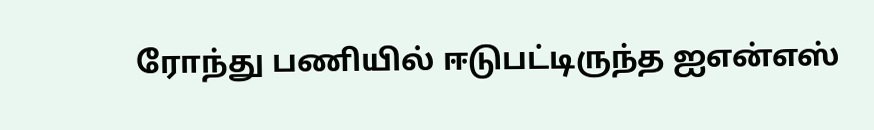ரோந்து பணியில் ஈடுபட்டிருந்த ஐஎன்எஸ்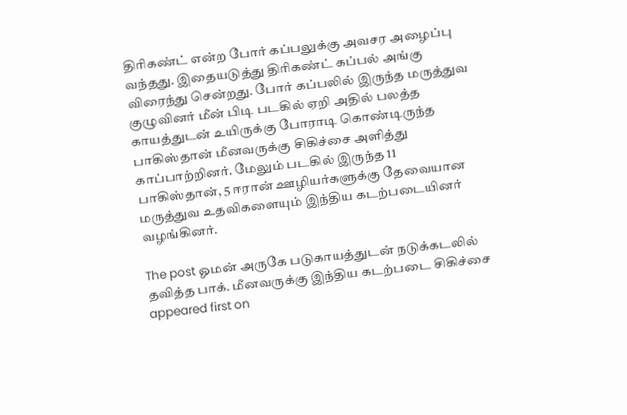திரிகண்ட் என்ற போர் கப்பலுக்கு அவசர அழைப்பு வந்தது. இதையடுத்து திரிகண்ட் கப்பல் அங்கு விரைந்து சென்றது. போர் கப்பலில் இருந்த மருத்துவ குழுவினர் மீன் பிடி படகில் ஏறி அதில் பலத்த காயத்துடன் உயிருக்கு போராடி கொண்டிருந்த பாகிஸ்தான் மீனவருக்கு சிகிச்சை அளித்து காப்பாற்றினர். மேலும் படகில் இருந்த 11 பாகிஸ்தான், 5 ஈரான் ஊழியர்களுக்கு தேவையான மருத்துவ உதவிகளையும் இந்திய கடற்படையினர் வழங்கினர்.

The post ஓமன் அருகே படுகாயத்துடன் நடுக்கடலில் தவித்த பாக். மீனவருக்கு இந்திய கடற்படை சிகிச்சை appeared first on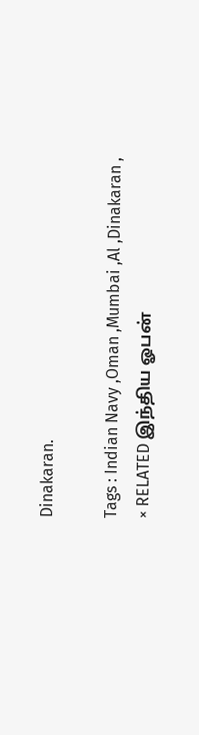Dinakaran.

Tags : Indian Navy ,Oman ,Mumbai ,Al ,Dinakaran ,
× RELATED இந்திய ஓபன்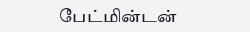பேட்மின்டன்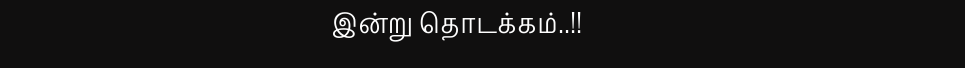இன்று தொடக்கம்..!!